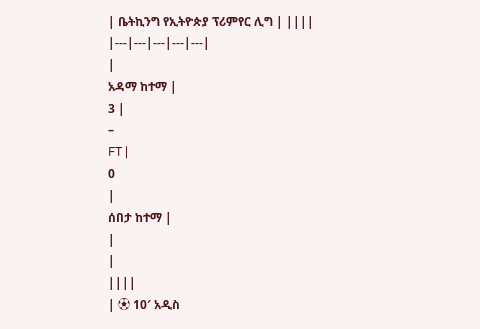| ቤትኪንግ የኢትዮጵያ ፕሪምየር ሊግ | ||||
|---|---|---|---|---|
|
አዳማ ከተማ |
3 |
–
FT |
0
|
ሰበታ ከተማ |
|
|
||||
| ⚽ 10′ አዲስ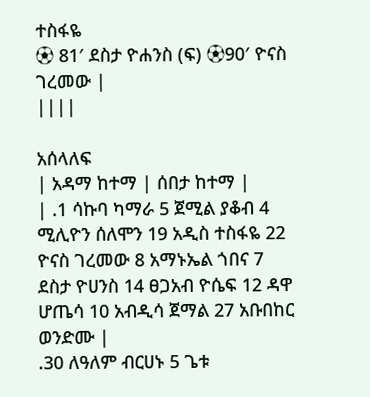ተስፋዬ
⚽ 81′ ደስታ ዮሐንስ (ፍ) ⚽90′ ዮናስ ገረመው |
||||

አሰላለፍ
| አዳማ ከተማ | ሰበታ ከተማ |
| .1 ሳኩባ ካማራ 5 ጀሚል ያቆብ 4 ሚሊዮን ሰለሞን 19 አዲስ ተስፋዬ 22 ዮናስ ገረመው 8 አማኑኤል ጎበና 7 ደስታ ዮሀንስ 14 ፀጋአብ ዮሴፍ 12 ዳዋ ሆጤሳ 10 አብዲሳ ጀማል 27 አቡበከር ወንድሙ |
.30 ለዓለም ብርሀኑ 5 ጌቱ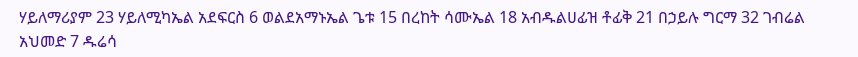ሃይለማሪያም 23 ሃይለሚካኤል አደፍርስ 6 ወልደአማኑኤል ጌቱ 15 በረከት ሳሙኤል 18 አብዱልሀፊዝ ቶፊቅ 21 በኃይሉ ግርማ 32 ገብሬል አህመድ 7 ዱሬሳ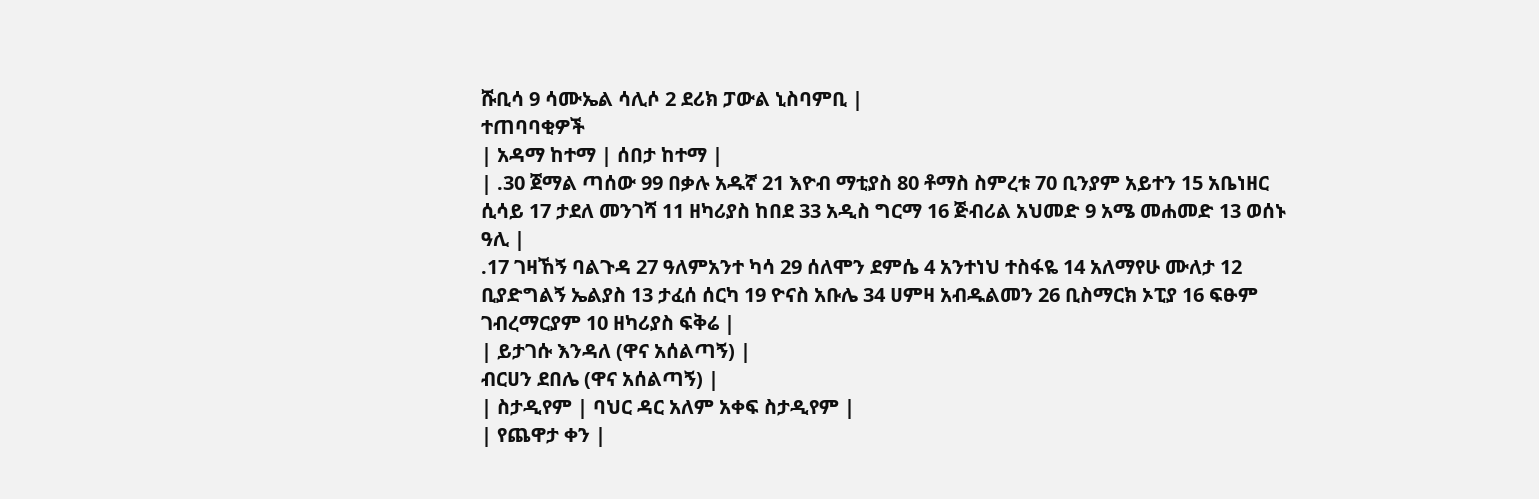ሹቢሳ 9 ሳሙኤል ሳሊሶ 2 ደሪክ ፓውል ኒስባምቢ |
ተጠባባቂዎች
| አዳማ ከተማ | ሰበታ ከተማ |
| .30 ጀማል ጣሰው 99 በቃሉ አዱኛ 21 እዮብ ማቲያስ 80 ቶማስ ስምረቱ 70 ቢንያም አይተን 15 አቤነዘር ሲሳይ 17 ታደለ መንገሻ 11 ዘካሪያስ ከበደ 33 አዲስ ግርማ 16 ጅብሪል አህመድ 9 አሜ መሐመድ 13 ወሰኑ ዓሊ |
.17 ገዛኸኝ ባልጉዳ 27 ዓለምአንተ ካሳ 29 ሰለሞን ደምሴ 4 አንተነህ ተስፋዬ 14 አለማየሁ ሙለታ 12 ቢያድግልኝ ኤልያስ 13 ታፈሰ ሰርካ 19 ዮናስ አቡሌ 34 ሀምዛ አብዱልመን 26 ቢስማርክ ኦፒያ 16 ፍፁም ገብረማርያም 10 ዘካሪያስ ፍቅሬ |
| ይታገሱ እንዳለ (ዋና አሰልጣኝ) |
ብርሀን ደበሌ (ዋና አሰልጣኝ) |
| ስታዲየም | ባህር ዳር አለም አቀፍ ስታዲየም |
| የጨዋታ ቀን |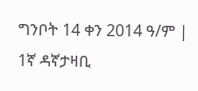ግንቦት 14 ቀን 2014 ዓ/ም |
1ኛ ዳኛታዛቢ